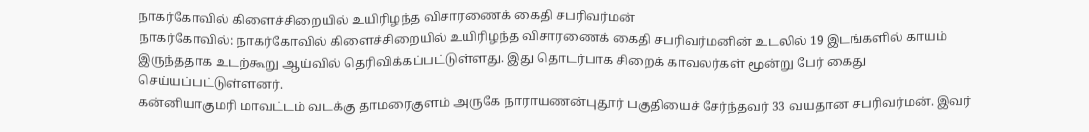நாகர்கோவில் கிளைச்சிறையில் உயிரிழந்த விசாரணைக் கைதி சபரிவர்மன்
நாகர்கோவில்: நாகர்கோவில் கிளைச்சிறையில் உயிரிழந்த விசாரணைக் கைதி சபரிவர்மனின் உடலில் 19 இடங்களில் காயம் இருந்ததாக உடற்கூறு ஆய்வில் தெரிவிக்கப்பட்டுள்ளது. இது தொடர்பாக சிறைக் காவலர்கள் மூன்று பேர் கைது செய்யப்பட்டுள்ளனர்.
கன்னியாகுமரி மாவட்டம் வடக்கு தாமரைகுளம் அருகே நாராயணன்புதூர் பகுதியைச் சேர்ந்தவர் 33 வயதான சபரிவர்மன். இவர்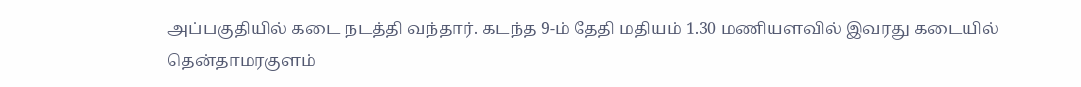அப்பகுதியில் கடை நடத்தி வந்தார். கடந்த 9-ம் தேதி மதியம் 1.30 மணியளவில் இவரது கடையில் தென்தாமரகுளம்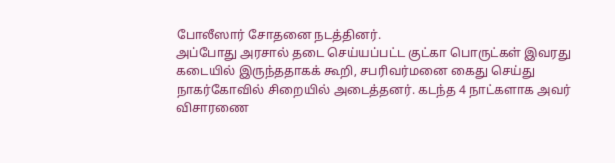போலீஸார் சோதனை நடத்தினர்.
அப்போது அரசால் தடை செய்யப்பட்ட குட்கா பொருட்கள் இவரது கடையில் இருந்ததாகக் கூறி, சபரிவர்மனை கைது செய்து நாகர்கோவில் சிறையில் அடைத்தனர். கடந்த 4 நாட்களாக அவர் விசாரணை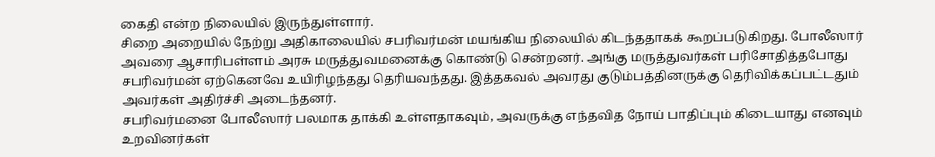கைதி என்ற நிலையில் இருந்துள்ளார்.
சிறை அறையில் நேற்று அதிகாலையில் சபரிவர்மன் மயங்கிய நிலையில் கிடந்ததாகக் கூறப்படுகிறது. போலீஸார் அவரை ஆசாரிபள்ளம் அரசு மருத்துவமனைக்கு கொண்டு சென்றனர். அங்கு மருத்துவர்கள் பரிசோதித்தபோது சபரிவர்மன் ஏற்கெனவே உயிரிழந்தது தெரியவந்தது. இத்தகவல் அவரது குடும்பத்தினருக்கு தெரிவிக்கப்பட்டதும் அவர்கள் அதிர்ச்சி அடைந்தனர்.
சபரிவர்மனை போலீஸார் பலமாக தாக்கி உள்ளதாகவும், அவருக்கு எந்தவித நோய் பாதிப்பும் கிடையாது எனவும் உறவினர்கள்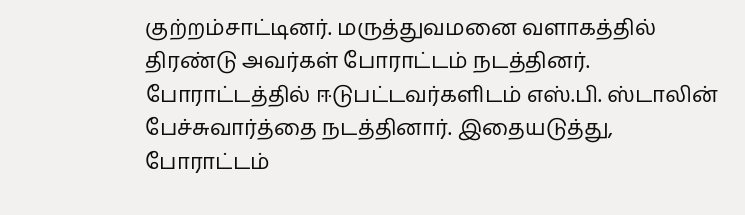குற்றம்சாட்டினர். மருத்துவமனை வளாகத்தில் திரண்டு அவர்கள் போராட்டம் நடத்தினர். போராட்டத்தில் ஈடுபட்டவர்களிடம் எஸ்.பி. ஸ்டாலின் பேச்சுவார்த்தை நடத்தினார். இதையடுத்து, போராட்டம்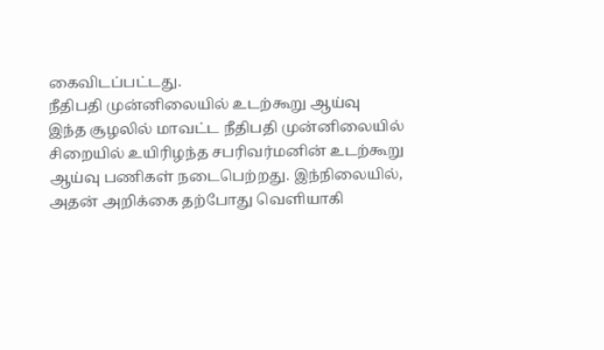கைவிடப்பட்டது.
நீதிபதி முன்னிலையில் உடற்கூறு ஆய்வு
இந்த சூழலில் மாவட்ட நீதிபதி முன்னிலையில் சிறையில் உயிரிழந்த சபரிவர்மனின் உடற்கூறு ஆய்வு பணிகள் நடைபெற்றது. இந்நிலையில், அதன் அறிக்கை தற்போது வெளியாகி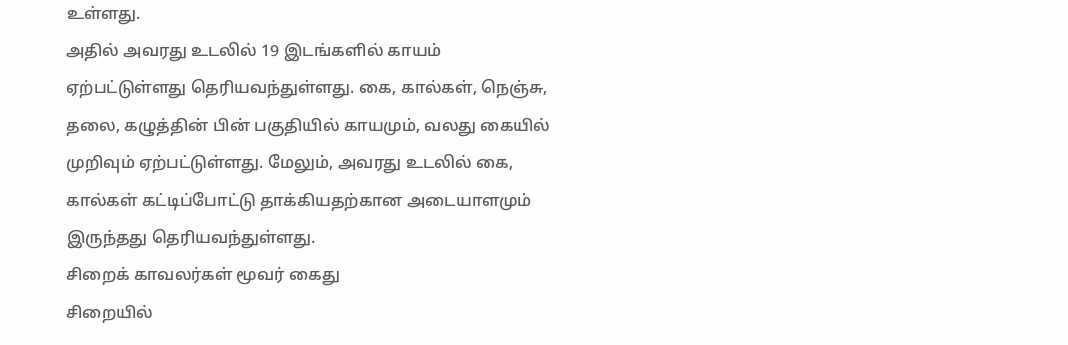உள்ளது.
அதில் அவரது உடலில் 19 இடங்களில் காயம் ஏற்பட்டுள்ளது தெரியவந்துள்ளது. கை, கால்கள், நெஞ்சு, தலை, கழுத்தின் பின் பகுதியில் காயமும், வலது கையில் முறிவும் ஏற்பட்டுள்ளது. மேலும், அவரது உடலில் கை, கால்கள் கட்டிப்போட்டு தாக்கியதற்கான அடையாளமும் இருந்தது தெரியவந்துள்ளது.
சிறைக் காவலர்கள் மூவர் கைது
சிறையில்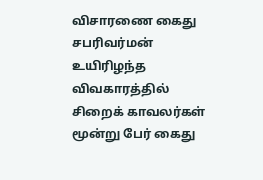விசாரணை கைது சபரிவர்மன் உயிரிழந்த விவகாரத்தில் சிறைக் காவலர்கள் மூன்று பேர் கைது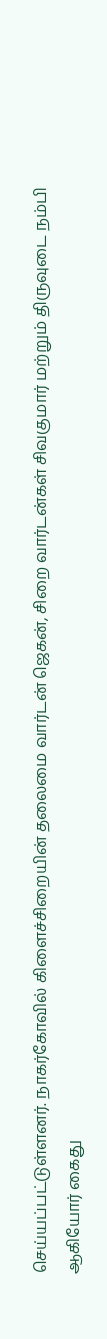செய்யப்பட்டுள்ளனர். நாகர்கோவில் கிளைச்சிறையின் தலைமை வார்டன் ஜெகன், சிறை வார்டன்கள் சிவகுமார் மற்றும் திருவுடை நம்பி ஆகியோர் கைது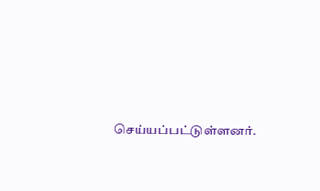செய்யப்பட்டுள்ளனர்.